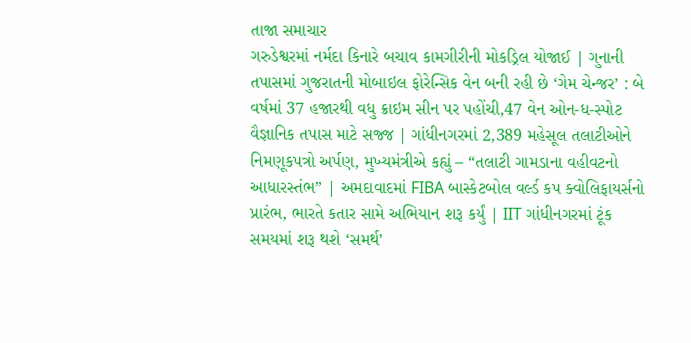તાજા સમાચાર
ગરુડેશ્વરમાં નર્મદા કિનારે બચાવ કામગીરીની મોકડ્રિલ યોજાઈ | ગુનાની તપાસમાં ગુજરાતની મોબાઇલ ફોરેન્સિક વેન બની રહી છે ‘ગેમ ચેન્જર’ : બે વર્ષમાં 37 હજારથી વધુ ક્રાઇમ સીન પર પહોંચી,47 વેન ઓન-ધ-સ્પોટ વૈજ્ઞાનિક તપાસ માટે સજ્જ | ગાંધીનગરમાં 2,389 મહેસૂલ તલાટીઓને નિમણૂકપત્રો અર્પણ, મુખ્યમંત્રીએ કહ્યું – “તલાટી ગામડાના વહીવટનો આધારસ્તંભ” | અમદાવાદમાં FIBA બાસ્કેટબોલ વર્લ્ડ કપ ક્વોલિફાયર્સનો પ્રારંભ, ભારતે કતાર સામે અભિયાન શરૂ કર્યું | IIT ગાંધીનગરમાં ટૂંક સમયમાં શરૂ થશે ‘સમર્થ’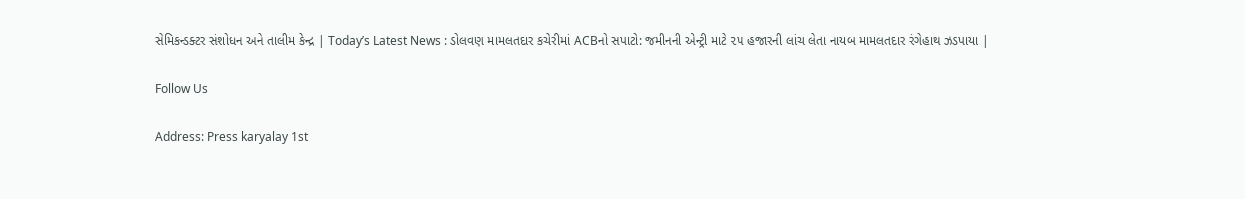સેમિકન્ડક્ટર સંશોધન અને તાલીમ કેન્દ્ર | Today’s Latest News : ડોલવણ મામલતદાર કચેરીમાં ACBનો સપાટો: જમીનની એન્ટ્રી માટે ૨૫ હજારની લાંચ લેતા નાયબ મામલતદાર રંગેહાથ ઝડપાયા |

Follow Us

Address: Press karyalay 1st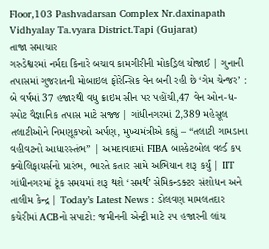Floor,103 Pashvadarsan Complex Nr.daxinapath Vidhyalay Ta.vyara District.Tapi (Gujarat)
તાજા સમાચાર
ગરુડેશ્વરમાં નર્મદા કિનારે બચાવ કામગીરીની મોકડ્રિલ યોજાઈ | ગુનાની તપાસમાં ગુજરાતની મોબાઇલ ફોરેન્સિક વેન બની રહી છે ‘ગેમ ચેન્જર’ : બે વર્ષમાં 37 હજારથી વધુ ક્રાઇમ સીન પર પહોંચી,47 વેન ઓન-ધ-સ્પોટ વૈજ્ઞાનિક તપાસ માટે સજ્જ | ગાંધીનગરમાં 2,389 મહેસૂલ તલાટીઓને નિમણૂકપત્રો અર્પણ, મુખ્યમંત્રીએ કહ્યું – “તલાટી ગામડાના વહીવટનો આધારસ્તંભ” | અમદાવાદમાં FIBA બાસ્કેટબોલ વર્લ્ડ કપ ક્વોલિફાયર્સનો પ્રારંભ, ભારતે કતાર સામે અભિયાન શરૂ કર્યું | IIT ગાંધીનગરમાં ટૂંક સમયમાં શરૂ થશે ‘સમર્થ’ સેમિકન્ડક્ટર સંશોધન અને તાલીમ કેન્દ્ર | Today’s Latest News : ડોલવણ મામલતદાર કચેરીમાં ACBનો સપાટો: જમીનની એન્ટ્રી માટે ૨૫ હજારની લાંચ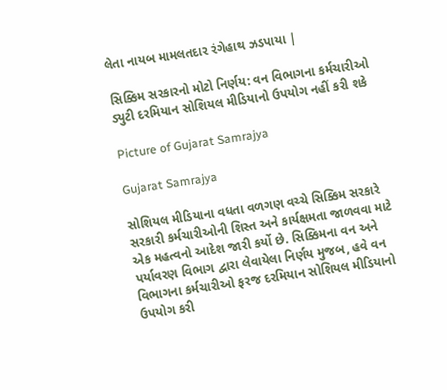લેતા નાયબ મામલતદાર રંગેહાથ ઝડપાયા |

સિક્કિમ સરકારનો મોટો નિર્ણય: વન વિભાગના કર્મચારીઓ ડ્યુટી દરમિયાન સોશિયલ મીડિયાનો ઉપયોગ નહીં કરી શકે

Picture of Gujarat Samrajya

Gujarat Samrajya

સોશિયલ મીડિયાના વધતા વળગણ વચ્ચે સિક્કિમ સરકારે સરકારી કર્મચારીઓની શિસ્ત અને કાર્યક્ષમતા જાળવવા માટે એક મહત્વનો આદેશ જારી કર્યો છે. સિક્કિમના વન અને પર્યાવરણ વિભાગ દ્વારા લેવાયેલા નિર્ણય મુજબ, હવે વન વિભાગના કર્મચારીઓ ફરજ દરમિયાન સોશિયલ મીડિયાનો ઉપયોગ કરી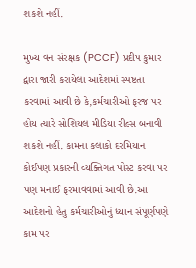શકશે નહીં.

મુખ્ય વન સંરક્ષક (PCCF) પ્રદીપ કુમાર દ્વારા જારી કરાયેલા આદેશમાં સ્પષ્ટતા કરવામાં આવી છે કે,કર્મચારીઓ ફરજ પર હોય ત્યારે સોશિયલ મીડિયા રીલ્સ બનાવી શકશે નહીં. કામના કલાકો દરમિયાન કોઈપણ પ્રકારની વ્યક્તિગત પોસ્ટ કરવા પર પણ મનાઈ ફરમાવવામાં આવી છે.આ આદેશનો હેતુ કર્મચારીઓનું ધ્યાન સંપૂર્ણપણે કામ પર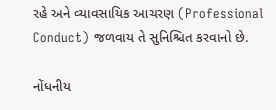રહે અને વ્યાવસાયિક આચરણ (Professional Conduct) જળવાય તે સુનિશ્ચિત કરવાનો છે.

નોંધનીય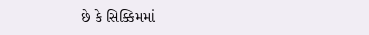છે કે સિક્કિમમાં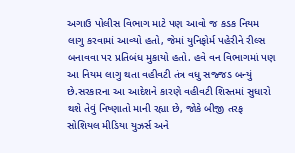અગાઉ પોલીસ વિભાગ માટે પણ આવો જ કડક નિયમ લાગુ કરવામાં આવ્યો હતો, જેમાં યુનિફોર્મ પહેરીને રીલ્સ બનાવવા પર પ્રતિબંધ મુકાયો હતો. હવે વન વિભાગમાં પણ આ નિયમ લાગુ થતા વહીવટી તંત્ર વધુ સજ્જડ બન્યું છે.સરકારના આ આદેશને કારણે વહીવટી શિસ્તમાં સુધારો થશે તેવું નિષ્ણાતો માની રહ્યા છે, જોકે બીજી તરફ સોશિયલ મીડિયા યુઝર્સ અને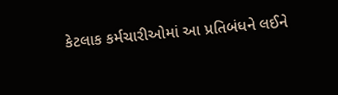કેટલાક કર્મચારીઓમાં આ પ્રતિબંધને લઈને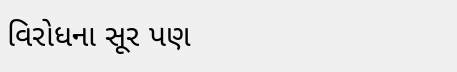વિરોધના સૂર પણ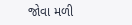જોવા મળી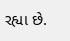રહ્યા છે.